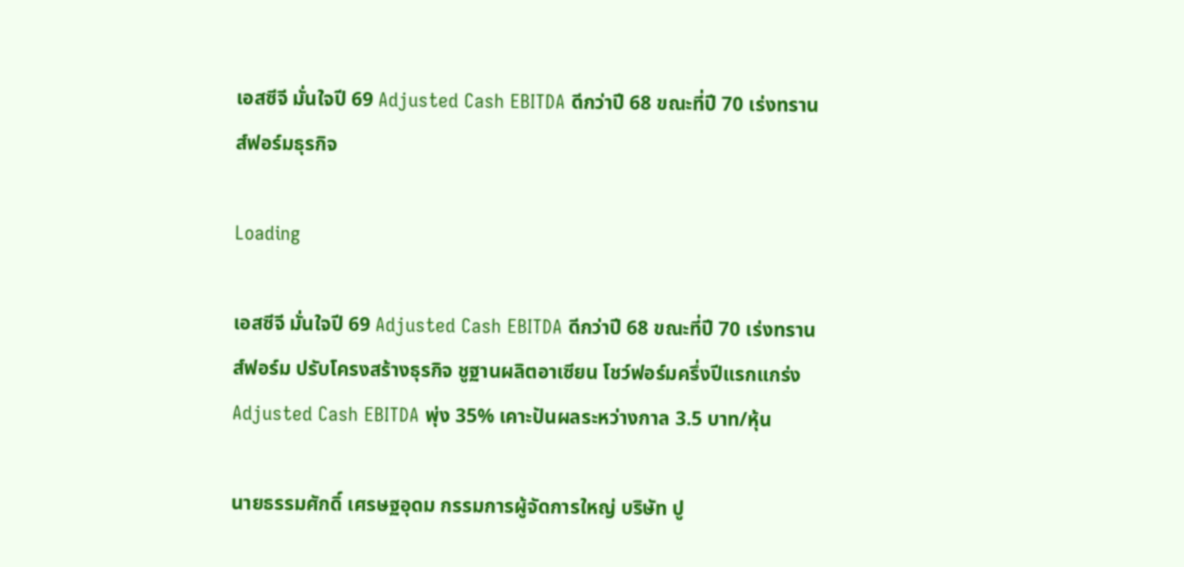เอสซีจี มั่นใจปี 69 Adjusted Cash EBITDA ดีกว่าปี 68 ขณะที่ปี 70 เร่งทรานส์ฟอร์มธุรกิจ

Loading

เอสซีจี มั่นใจปี 69 Adjusted Cash EBITDA ดีกว่าปี 68 ขณะที่ปี 70 เร่งทรานส์ฟอร์ม ปรับโครงสร้างธุรกิจ ชูฐานผลิตอาเซียน โชว์ฟอร์มครึ่งปีแรกแกร่ง Adjusted Cash EBITDA พุ่ง 35% เคาะปันผลระหว่างกาล 3.5 บาท/หุ้น

นายธรรมศักดิ์ เศรษฐอุดม กรรมการผู้จัดการใหญ่ บริษัท ปู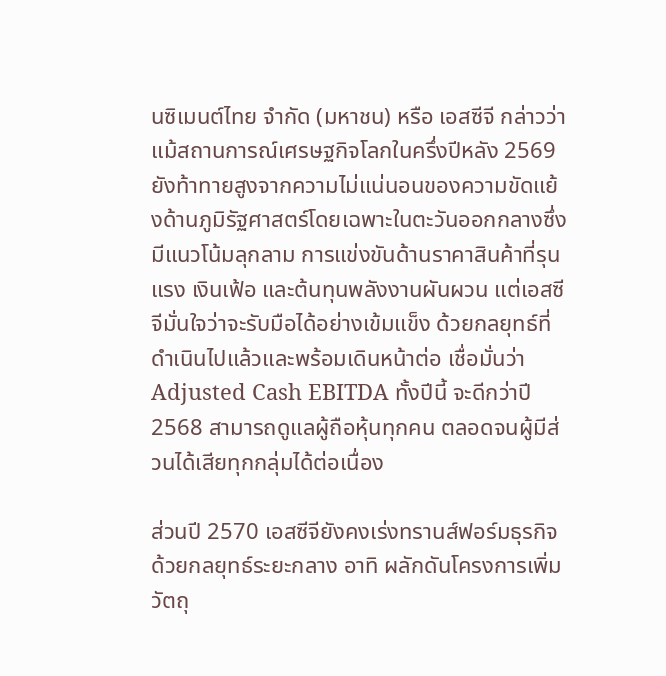นซิเมนต์ไทย จำกัด (มหาชน) หรือ เอสซีจี กล่าวว่า แม้สถานการณ์เศรษฐกิจโลกในครึ่งปีหลัง 2569 ยังท้าทายสูงจากความไม่แน่นอนของความขัดแย้งด้านภูมิรัฐศาสตร์โดยเฉพาะในตะวันออกกลางซึ่งมีแนวโน้มลุกลาม การแข่งขันด้านราคาสินค้าที่รุนแรง เงินเฟ้อ และต้นทุนพลังงานผันผวน แต่เอสซีจีมั่นใจว่าจะรับมือได้อย่างเข้มแข็ง ด้วยกลยุทธ์ที่ดำเนินไปแล้วและพร้อมเดินหน้าต่อ เชื่อมั่นว่า Adjusted Cash EBITDA ทั้งปีนี้ จะดีกว่าปี 2568 สามารถดูแลผู้ถือหุ้นทุกคน ตลอดจนผู้มีส่วนได้เสียทุกกลุ่มได้ต่อเนื่อง

ส่วนปี 2570 เอสซีจียังคงเร่งทรานส์ฟอร์มธุรกิจด้วยกลยุทธ์ระยะกลาง อาทิ ผลักดันโครงการเพิ่มวัตถุ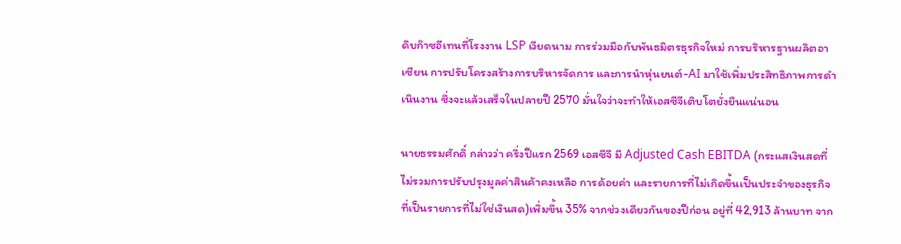ดิบก๊าซอีเทนที่โรงงาน LSP เวียดนาม การร่วมมือกับพันธมิตรธุรกิจใหม่ การบริหารฐานผลิตอาเซียน การปรับโครงสร้างการบริหารจัดการ และการนำหุ่นยนต์-AI มาใช้เพิ่มประสิทธิภาพการดำเนินงาน ซึ่งจะแล้วเสร็จในปลายปี 2570 มั่นใจว่าจะทำให้เอสซีจีเติบโตยั่งยืนแน่นอน

นายธรรมศักดิ์ กล่าวว่า ครึ่งปีแรก 2569 เอสซีจี มี Adjusted Cash EBITDA (กระแสเงินสดที่ไม่รวมการปรับปรุงมูลค่าสินค้าคงเหลือ การด้อยค่า และรายการที่ไม่เกิดขึ้นเป็นประจำของธุรกิจที่เป็นรายการที่ไม่ใช่เงินสด)เพิ่มขึ้น 35% จากช่วงเดียวกันของปีก่อน อยู่ที่ 42,913 ล้านบาท จาก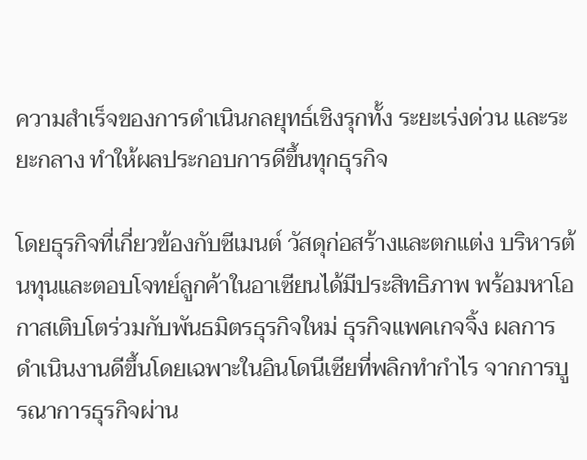ความสำเร็จของการดำเนินกลยุทธ์เชิงรุกทั้ง ระยะเร่งด่วน และระยะกลาง ทำให้ผลประกอบการดีขึ้นทุกธุรกิจ

โดยธุรกิจที่เกี่ยวข้องกับซีเมนต์ วัสดุก่อสร้างและตกแต่ง บริหารต้นทุนและตอบโจทย์ลูกค้าในอาเซียนได้มีประสิทธิภาพ พร้อมหาโอกาสเติบโตร่วมกับพันธมิตรธุรกิจใหม่ ธุรกิจแพคเกจจิ้ง ผลการดำเนินงานดีขึ้นโดยเฉพาะในอินโดนีเซียที่พลิกทำกำไร จากการบูรณาการธุรกิจผ่าน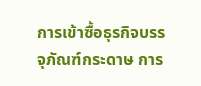การเข้าซื้อธุรกิจบรรจุภัณฑ์กระดาษ การ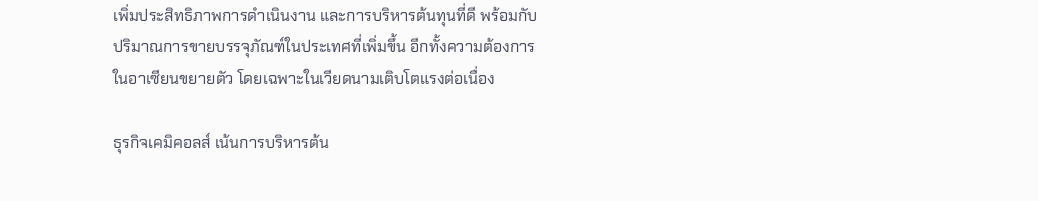เพิ่มประสิทธิภาพการดำเนินงาน และการบริหารต้นทุนที่ดี พร้อมกับปริมาณการขายบรรจุภัณฑ์ในประเทศที่เพิ่มขึ้น อีกทั้งความต้องการในอาเซียนขยายตัว โดยเฉพาะในเวียดนามเติบโตแรงต่อเนื่อง

ธุรกิจเคมิคอลส์ เน้นการบริหารต้น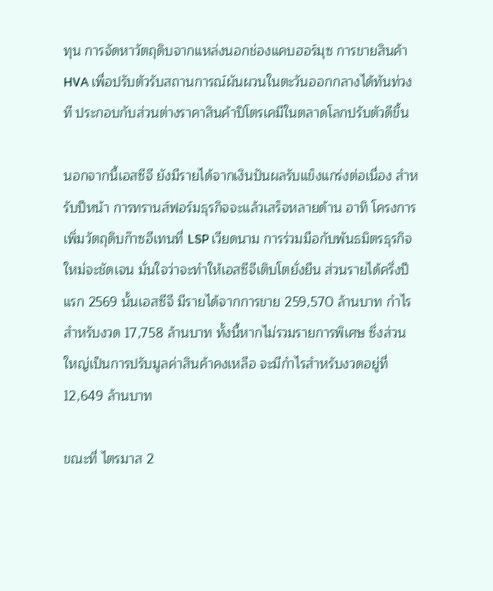ทุน การจัดหาวัตถุดิบจากแหล่งนอกช่องแคบฮอร์มุซ การขายสินค้า HVA เพื่อปรับตัวรับสถานการณ์ผันผวนในตะวันออกกลางได้ทันท่วงที ประกอบกับส่วนต่างราคาสินค้าปิโตรเคมีในตลาดโลกปรับตัวดีขึ้น

นอกจากนี้เอสซีจี ยังมีรายได้จากเงินปันผลรับแข็งแกร่งต่อเนื่อง สำหรับปีหน้า การทรานส์ฟอร์มธุรกิจจะแล้วเสร็จหลายด้าน อาทิ โครงการเพิ่มวัตถุดิบก๊าซอีเทนที่ LSP เวียดนาม การร่วมมือกับพันธมิตรธุรกิจใหม่จะชัดเจน มั่นใจว่าจะทำให้เอสซีจีเติบโตยั่งยืน ส่วนรายได้ครึ่งปีแรก 2569 นั้นเอสซีจี มีรายได้จากการขาย 259,570 ล้านบาท กำไรสำหรับงวด 17,758 ล้านบาท ทั้งนี้หากไม่รวมรายการพิเศษ ซึ่งส่วนใหญ่เป็นการปรับมูลค่าสินค้าคงเหลือ จะมีกำไรสำหรับงวดอยู่ที่ 12,649 ล้านบาท

ขณะที่ ไตรมาส 2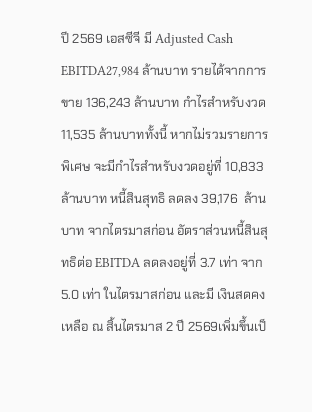ปี 2569 เอสซีจี มี Adjusted Cash EBITDA27,984 ล้านบาท รายได้จากการขาย 136,243 ล้านบาท กำไรสำหรับงวด 11,535 ล้านบาททั้งนี้ หากไม่รวมรายการพิเศษ จะมีกำไรสำหรับงวดอยู่ที่ 10,833 ล้านบาท หนี้สินสุทธิ ลดลง 39,176  ล้านบาท จากไตรมาสก่อน อัตราส่วนหนี้สินสุทธิต่อ EBITDA ลดลงอยู่ที่ 3.7 เท่า จาก 5.0 เท่า ในไตรมาสก่อน และมี เงินสดคงเหลือ ณ สิ้นไตรมาส 2 ปี 2569เพิ่มขึ้นเป็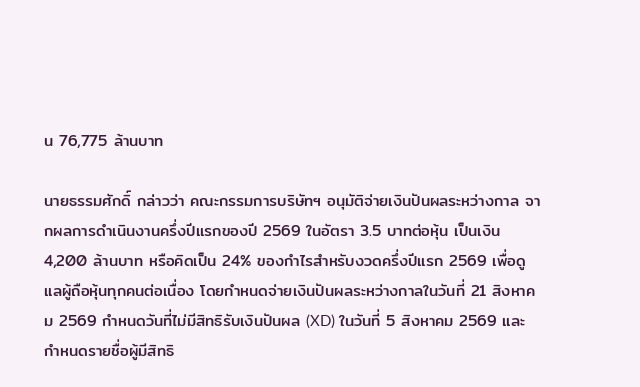น 76,775 ล้านบาท

นายธรรมศักดิ์ กล่าวว่า คณะกรรมการบริษัทฯ อนุมัติจ่ายเงินปันผลระหว่างกาล จากผลการดำเนินงานครึ่งปีแรกของปี 2569 ในอัตรา 3.5 บาทต่อหุ้น เป็นเงิน 4,200 ล้านบาท หรือคิดเป็น 24% ของกำไรสำหรับงวดครึ่งปีแรก 2569 เพื่อดูแลผู้ถือหุ้นทุกคนต่อเนื่อง โดยกำหนดจ่ายเงินปันผลระหว่างกาลในวันที่ 21 สิงหาคม 2569 กำหนดวันที่ไม่มีสิทธิรับเงินปันผล (XD) ในวันที่ 5 สิงหาคม 2569 และกำหนดรายชื่อผู้มีสิทธิ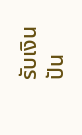รับเงินปัน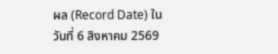ผล (Record Date) ในวันที่ 6 สิงหาคม 2569